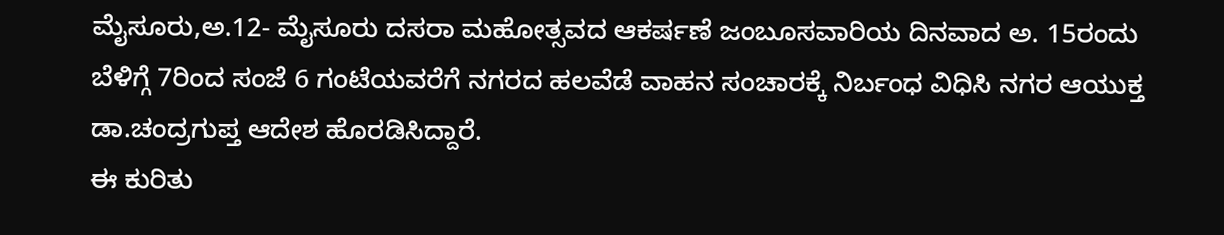ಮೈಸೂರು,ಅ.12- ಮೈಸೂರು ದಸರಾ ಮಹೋತ್ಸವದ ಆಕರ್ಷಣೆ ಜಂಬೂಸವಾರಿಯ ದಿನವಾದ ಅ. 15ರಂದು ಬೆಳಿಗ್ಗೆ 7ರಿಂದ ಸಂಜೆ 6 ಗಂಟೆಯವರೆಗೆ ನಗರದ ಹಲವೆಡೆ ವಾಹನ ಸಂಚಾರಕ್ಕೆ ನಿರ್ಬಂಧ ವಿಧಿಸಿ ನಗರ ಆಯುಕ್ತ ಡಾ.ಚಂದ್ರಗುಪ್ತ ಆದೇಶ ಹೊರಡಿಸಿದ್ದಾರೆ.
ಈ ಕುರಿತು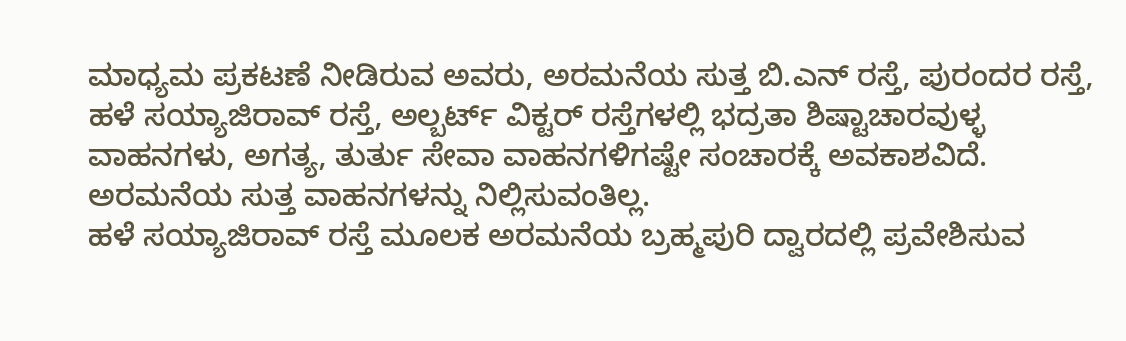ಮಾಧ್ಯಮ ಪ್ರಕಟಣೆ ನೀಡಿರುವ ಅವರು, ಅರಮನೆಯ ಸುತ್ತ ಬಿ.ಎನ್ ರಸ್ತೆ, ಪುರಂದರ ರಸ್ತೆ, ಹಳೆ ಸಯ್ಯಾಜಿರಾವ್ ರಸ್ತೆ, ಅಲ್ಬರ್ಟ್ ವಿಕ್ಟರ್ ರಸ್ತೆಗಳಲ್ಲಿ ಭದ್ರತಾ ಶಿಷ್ಟಾಚಾರವುಳ್ಳ ವಾಹನಗಳು, ಅಗತ್ಯ, ತುರ್ತು ಸೇವಾ ವಾಹನಗಳಿಗಷ್ಟೇ ಸಂಚಾರಕ್ಕೆ ಅವಕಾಶವಿದೆ. ಅರಮನೆಯ ಸುತ್ತ ವಾಹನಗಳನ್ನು ನಿಲ್ಲಿಸುವಂತಿಲ್ಲ.
ಹಳೆ ಸಯ್ಯಾಜಿರಾವ್ ರಸ್ತೆ ಮೂಲಕ ಅರಮನೆಯ ಬ್ರಹ್ಮಪುರಿ ದ್ವಾರದಲ್ಲಿ ಪ್ರವೇಶಿಸುವ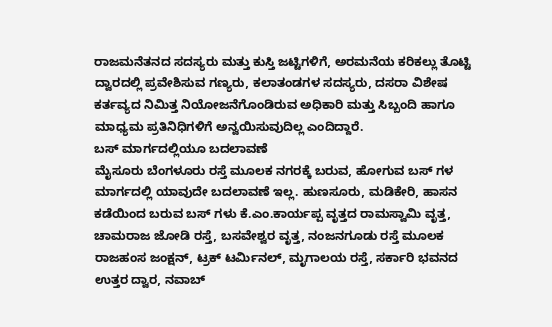ರಾಜಮನೆತನದ ಸದಸ್ಯರು ಮತ್ತು ಕುಸ್ತಿ ಜಟ್ಟಿಗಳಿಗೆ, ಅರಮನೆಯ ಕರಿಕಲ್ಲು ತೊಟ್ಟಿ ದ್ವಾರದಲ್ಲಿ ಪ್ರವೇಶಿಸುವ ಗಣ್ಯರು, ಕಲಾತಂಡಗಳ ಸದಸ್ಯರು, ದಸರಾ ವಿಶೇಷ ಕರ್ತವ್ಯದ ನಿಮಿತ್ತ ನಿಯೋಜನೆಗೊಂಡಿರುವ ಅಧಿಕಾರಿ ಮತ್ತು ಸಿಬ್ಬಂದಿ ಹಾಗೂ ಮಾಧ್ಯಮ ಪ್ರತಿನಿಧಿಗಳಿಗೆ ಅನ್ವಯಿಸುವುದಿಲ್ಲ ಎಂದಿದ್ದಾರೆ.
ಬಸ್ ಮಾರ್ಗದಲ್ಲಿಯೂ ಬದಲಾವಣೆ
ಮೈಸೂರು ಬೆಂಗಳೂರು ರಸ್ತೆ ಮೂಲಕ ನಗರಕ್ಕೆ ಬರುವ, ಹೋಗುವ ಬಸ್ ಗಳ ಮಾರ್ಗದಲ್ಲಿ ಯಾವುದೇ ಬದಲಾವಣೆ ಇಲ್ಲ. ಹುಣಸೂರು, ಮಡಿಕೇರಿ, ಹಾಸನ ಕಡೆಯಿಂದ ಬರುವ ಬಸ್ ಗಳು ಕೆ.ಎಂ.ಕಾರ್ಯಪ್ಪ ವೃತ್ತದ ರಾಮಸ್ವಾಮಿ ವೃತ್ತ, ಚಾಮರಾಜ ಜೋಡಿ ರಸ್ತೆ, ಬಸವೇಶ್ವರ ವೃತ್ತ, ನಂಜನಗೂಡು ರಸ್ತೆ ಮೂಲಕ ರಾಜಹಂಸ ಜಂಕ್ಷನ್, ಟ್ರಕ್ ಟರ್ಮಿನಲ್, ಮೃಗಾಲಯ ರಸ್ತೆ, ಸರ್ಕಾರಿ ಭವನದ ಉತ್ತರ ದ್ವಾರ, ನವಾಬ್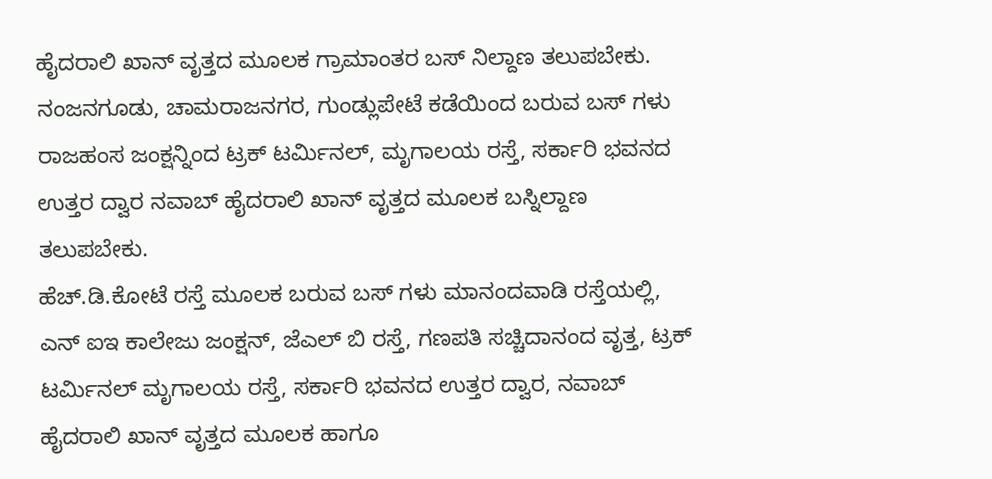ಹೈದರಾಲಿ ಖಾನ್ ವೃತ್ತದ ಮೂಲಕ ಗ್ರಾಮಾಂತರ ಬಸ್ ನಿಲ್ದಾಣ ತಲುಪಬೇಕು.
ನಂಜನಗೂಡು, ಚಾಮರಾಜನಗರ, ಗುಂಡ್ಲುಪೇಟೆ ಕಡೆಯಿಂದ ಬರುವ ಬಸ್ ಗಳು ರಾಜಹಂಸ ಜಂಕ್ಷನ್ನಿಂದ ಟ್ರಕ್ ಟರ್ಮಿನಲ್, ಮೃಗಾಲಯ ರಸ್ತೆ, ಸರ್ಕಾರಿ ಭವನದ ಉತ್ತರ ದ್ವಾರ ನವಾಬ್ ಹೈದರಾಲಿ ಖಾನ್ ವೃತ್ತದ ಮೂಲಕ ಬಸ್ನಿಲ್ದಾಣ ತಲುಪಬೇಕು.
ಹೆಚ್.ಡಿ.ಕೋಟೆ ರಸ್ತೆ ಮೂಲಕ ಬರುವ ಬಸ್ ಗಳು ಮಾನಂದವಾಡಿ ರಸ್ತೆಯಲ್ಲಿ, ಎನ್ ಐಇ ಕಾಲೇಜು ಜಂಕ್ಷನ್, ಜೆಎಲ್ ಬಿ ರಸ್ತೆ, ಗಣಪತಿ ಸಚ್ಚಿದಾನಂದ ವೃತ್ತ, ಟ್ರಕ್ ಟರ್ಮಿನಲ್ ಮೃಗಾಲಯ ರಸ್ತೆ, ಸರ್ಕಾರಿ ಭವನದ ಉತ್ತರ ದ್ವಾರ, ನವಾಬ್ ಹೈದರಾಲಿ ಖಾನ್ ವೃತ್ತದ ಮೂಲಕ ಹಾಗೂ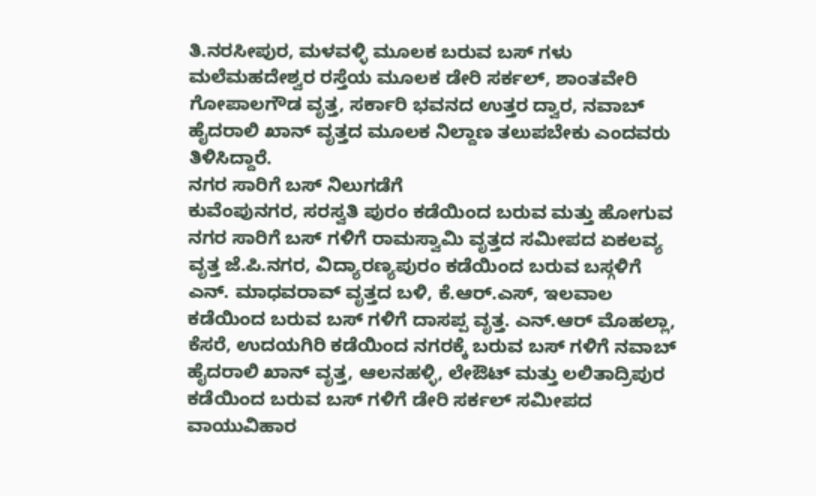ತಿ.ನರಸೀಪುರ, ಮಳವಳ್ಳಿ ಮೂಲಕ ಬರುವ ಬಸ್ ಗಳು ಮಲೆಮಹದೇಶ್ವರ ರಸ್ತೆಯ ಮೂಲಕ ಡೇರಿ ಸರ್ಕಲ್, ಶಾಂತವೇರಿ ಗೋಪಾಲಗೌಡ ವೃತ್ತ, ಸರ್ಕಾರಿ ಭವನದ ಉತ್ತರ ದ್ವಾರ, ನವಾಬ್ ಹೈದರಾಲಿ ಖಾನ್ ವೃತ್ತದ ಮೂಲಕ ನಿಲ್ದಾಣ ತಲುಪಬೇಕು ಎಂದವರು ತಿಳಿಸಿದ್ದಾರೆ.
ನಗರ ಸಾರಿಗೆ ಬಸ್ ನಿಲುಗಡೆಗೆ
ಕುವೆಂಪುನಗರ, ಸರಸ್ವತಿ ಪುರಂ ಕಡೆಯಿಂದ ಬರುವ ಮತ್ತು ಹೋಗುವ ನಗರ ಸಾರಿಗೆ ಬಸ್ ಗಳಿಗೆ ರಾಮಸ್ವಾಮಿ ವೃತ್ತದ ಸಮೀಪದ ಏಕಲವ್ಯ ವೃತ್ತ ಜೆ.ಪಿ.ನಗರ, ವಿದ್ಯಾರಣ್ಯಪುರಂ ಕಡೆಯಿಂದ ಬರುವ ಬಸ್ಗಳಿಗೆ ಎನ್. ಮಾಧವರಾವ್ ವೃತ್ತದ ಬಳಿ, ಕೆ.ಆರ್.ಎಸ್, ಇಲವಾಲ ಕಡೆಯಿಂದ ಬರುವ ಬಸ್ ಗಳಿಗೆ ದಾಸಪ್ಪ ವೃತ್ತ. ಎನ್.ಆರ್ ಮೊಹಲ್ಲಾ, ಕೆಸರೆ, ಉದಯಗಿರಿ ಕಡೆಯಿಂದ ನಗರಕ್ಕೆ ಬರುವ ಬಸ್ ಗಳಿಗೆ ನವಾಬ್ ಹೈದರಾಲಿ ಖಾನ್ ವೃತ್ತ, ಆಲನಹಳ್ಳಿ, ಲೇಔಟ್ ಮತ್ತು ಲಲಿತಾದ್ರಿಪುರ ಕಡೆಯಿಂದ ಬರುವ ಬಸ್ ಗಳಿಗೆ ಡೇರಿ ಸರ್ಕಲ್ ಸಮೀಪದ ವಾಯುವಿಹಾರ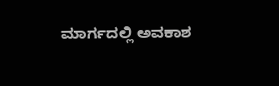ಮಾರ್ಗದಲ್ಲಿ ಅವಕಾಶ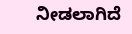ನೀಡಲಾಗಿದೆ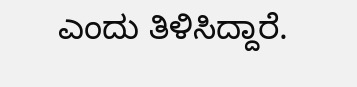ಎಂದು ತಿಳಿಸಿದ್ದಾರೆ.